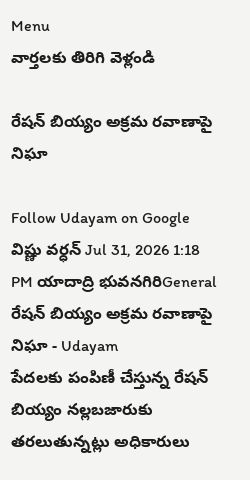Menu
వార్తలకు తిరిగి వెళ్లండి

రేషన్‌ బియ్యం అక్రమ రవాణాపై నిఘా

Follow Udayam on Google
విష్ణు వర్ధన్ Jul 31, 2026 1:18 PM యాదాద్రి భువనగిరిGeneral
రేషన్‌ బియ్యం అక్రమ రవాణాపై నిఘా - Udayam
పేదలకు పంపిణీ చేస్తున్న రేషన్‌ బియ్యం నల్లబజారుకు తరలుతున్నట్లు అధికారులు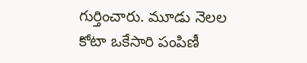గుర్తించారు. మూడు నెలల కోటా ఒకేసారి పంపిణీ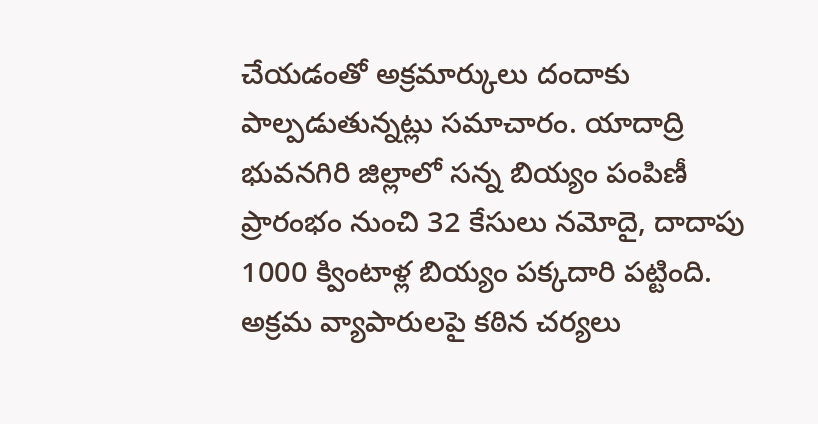చేయడంతో అక్రమార్కులు దందాకు పాల్పడుతున్నట్లు సమాచారం. యాదాద్రి భువనగిరి జిల్లాలో సన్న బియ్యం పంపిణీ ప్రారంభం నుంచి 32 కేసులు నమోదై, దాదాపు 1000 క్వింటాళ్ల బియ్యం పక్కదారి పట్టింది. అక్రమ వ్యాపారులపై కఠిన చర్యలు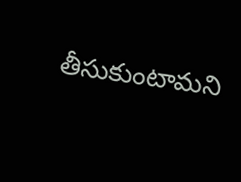తీసుకుంటామని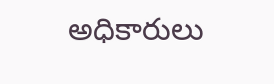అధికారులు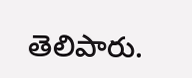తెలిపారు.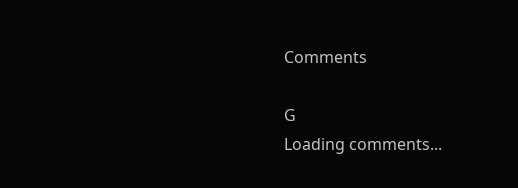Comments

G
Loading comments...